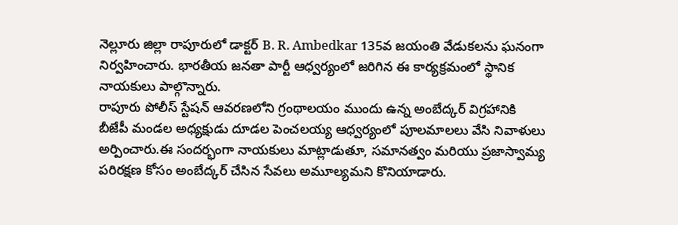నెల్లూరు జిల్లా రాపూరులో డాక్టర్ B. R. Ambedkar 135వ జయంతి వేడుకలను ఘనంగా నిర్వహించారు. భారతీయ జనతా పార్టీ ఆధ్వర్యంలో జరిగిన ఈ కార్యక్రమంలో స్థానిక నాయకులు పాల్గొన్నారు.
రాపూరు పోలీస్ స్టేషన్ ఆవరణలోని గ్రంథాలయం ముందు ఉన్న అంబేద్కర్ విగ్రహానికి బీజేపీ మండల అధ్యక్షుడు దూడల పెంచలయ్య ఆధ్వర్యంలో పూలమాలలు వేసి నివాళులు అర్పించారు.ఈ సందర్భంగా నాయకులు మాట్లాడుతూ, సమానత్వం మరియు ప్రజాస్వామ్య పరిరక్షణ కోసం అంబేద్కర్ చేసిన సేవలు అమూల్యమని కొనియాడారు.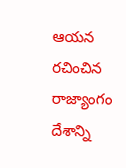ఆయన రచించిన రాజ్యాంగం దేశాన్ని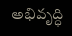అభివృద్ధి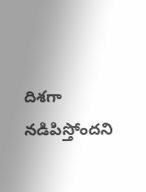దిశగా నడిపిస్తోందని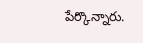పేర్కొన్నారు.